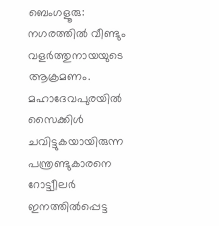ബെംഗളൂരു: നഗരത്തിൽ വീണ്ടും വളർത്തുനായയുടെ ആക്രമണം. മഹാദേവപുരയിൽ സൈക്കിൾ ചവിട്ടുകയായിരുന്ന പന്ത്രണ്ടുകാരനെ റോട്ട്വീലർ ഇനത്തിൽപ്പെട്ട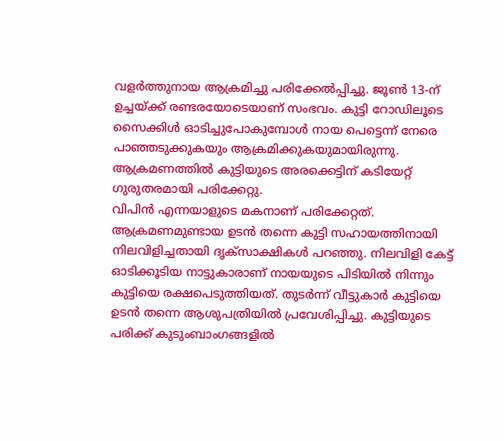വളർത്തുനായ ആക്രമിച്ചു പരിക്കേൽപ്പിച്ചു. ജൂൺ 13-ന് ഉച്ചയ്ക്ക് രണ്ടരയോടെയാണ് സംഭവം. കുട്ടി റോഡിലൂടെ സൈക്കിൾ ഓടിച്ചുപോകുമ്പോൾ നായ പെട്ടെന്ന് നേരെ പാഞ്ഞടുക്കുകയും ആക്രമിക്കുകയുമായിരുന്നു. ആക്രമണത്തിൽ കുട്ടിയുടെ അരക്കെട്ടിന് കടിയേറ്റ് ഗുരുതരമായി പരിക്കേറ്റു.
വിപിൻ എന്നയാളുടെ മകനാണ് പരിക്കേറ്റത്. ആക്രമണമുണ്ടായ ഉടൻ തന്നെ കുട്ടി സഹായത്തിനായി നിലവിളിച്ചതായി ദൃക്സാക്ഷികൾ പറഞ്ഞു. നിലവിളി കേട്ട് ഓടിക്കൂടിയ നാട്ടുകാരാണ് നായയുടെ പിടിയിൽ നിന്നും കുട്ടിയെ രക്ഷപെടുത്തിയത്. തുടർന്ന് വീട്ടുകാർ കുട്ടിയെ ഉടൻ തന്നെ ആശുപത്രിയിൽ പ്രവേശിപ്പിച്ചു. കുട്ടിയുടെ പരിക്ക് കുടുംബാംഗങ്ങളിൽ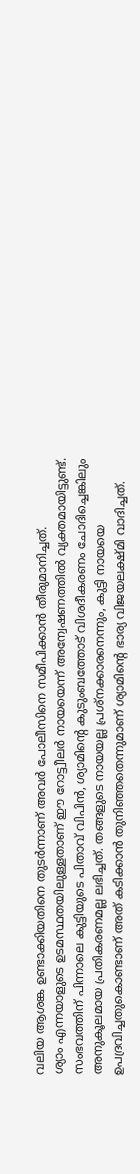വലിയ ആശങ്ക ഉണ്ടാക്കിയതിനെ തുടർന്നാണ് അവർ പോലീസിനെ സമീപിക്കാൻ തീരുമാനിച്ചത്.
ശ്യാം എന്നയാളുടെ ഉടമസ്ഥതയിലുള്ളതാണ് ഈ റോട്ട്വീലർ നായയെന്ന് അന്വേഷണത്തിൽ വ്യക്തമായിട്ടുണ്ട്. സംഭവത്തിന് പിന്നാലെ കുട്ടിയുടെ പിതാവ് വിപിൻ, ശ്യാമിന്റെ കുടുംബത്തോട് വിശദീകരണം ചോദിച്ചെങ്കിലും അനുകൂലമായ പ്രതികരണമല്ല ലഭിച്ചത്. തങ്ങളുടെ നായയല്ല പ്രശ്നക്കാരനെന്നും, കുട്ടി നായയെ ഉപദ്രവിച്ചതുകൊണ്ടാണ് അത് കടിക്കാൻ തുനിഞ്ഞതെന്നുമാണ് ശ്യാമിന്റെ ഭാര്യ വിജയലക്ഷ്മി വാദിച്ചത്.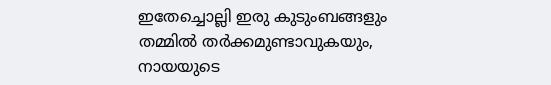ഇതേച്ചൊല്ലി ഇരു കുടുംബങ്ങളും തമ്മിൽ തർക്കമുണ്ടാവുകയും, നായയുടെ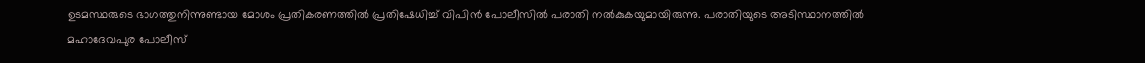ഉടമസ്ഥരുടെ ഭാഗത്തുനിന്നുണ്ടായ മോശം പ്രതികരണത്തിൽ പ്രതിഷേധിച്ച് വിപിൻ പോലീസിൽ പരാതി നൽകുകയുമായിരുന്നു. പരാതിയുടെ അടിസ്ഥാനത്തിൽ മഹാദേവപുര പോലീസ്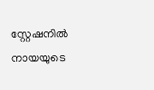സ്റ്റേഷനിൽ നായയുടെ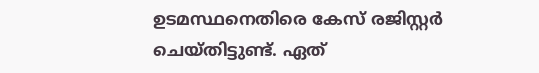ഉടമസ്ഥനെതിരെ കേസ് രജിസ്റ്റർ ചെയ്തിട്ടുണ്ട്. ഏത്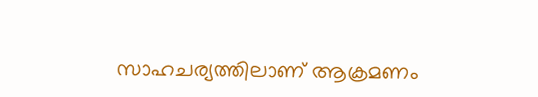സാഹചര്യത്തിലാണ് ആക്രമണം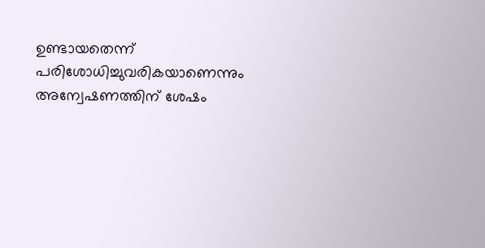ഉണ്ടായതെന്ന് പരിശോധിച്ചുവരികയാണെന്നും അന്വേഷണത്തിന് ശേഷം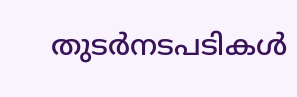തുടർനടപടികൾ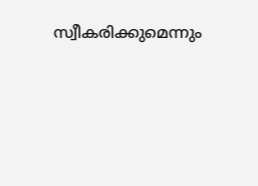സ്വീകരിക്കുമെന്നും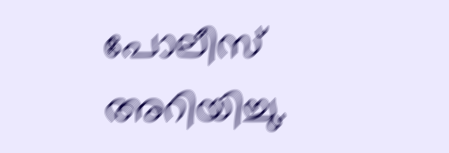പോലീസ് അറിയിച്ചു.